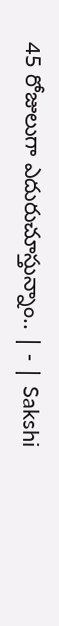45 రోజులుగా ఎదురుచూస్తున్నాం.. | - | Sakshi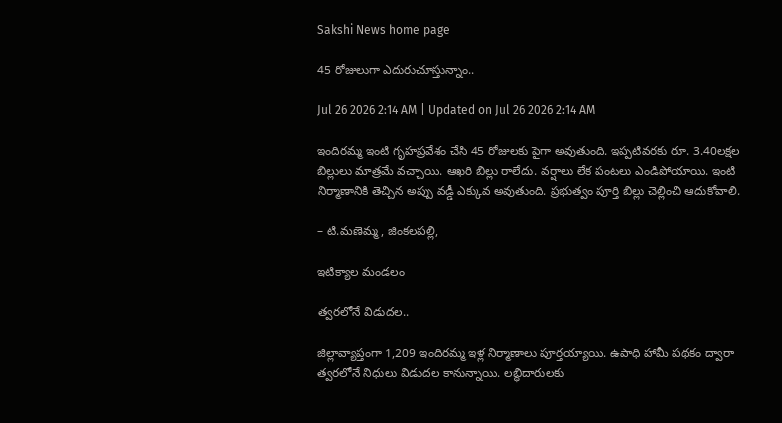Sakshi News home page

45 రోజులుగా ఎదురుచూస్తున్నాం..

Jul 26 2026 2:14 AM | Updated on Jul 26 2026 2:14 AM

ఇందిరమ్మ ఇంటి గృహప్రవేశం చేసి 45 రోజులకు పైగా అవుతుంది. ఇప్పటివరకు రూ. 3.40లక్షల బిల్లులు మాత్రమే వచ్చాయి. ఆఖరి బిల్లు రాలేదు. వర్షాలు లేక పంటలు ఎండిపోయాయి. ఇంటి నిర్మాణానికి తెచ్చిన అప్పు వడ్డీ ఎక్కువ అవుతుంది. ప్రభుత్వం పూర్తి బిల్లు చెల్లించి ఆదుకోవాలి.

– టి.మణెమ్మ, జింకలపల్లి,

ఇటిక్యాల మండలం

త్వరలోనే విడుదల..

జిల్లావ్యాప్తంగా 1,209 ఇందిరమ్మ ఇళ్ల నిర్మాణాలు పూర్తయ్యాయి. ఉపాధి హామీ పథకం ద్వారా త్వరలోనే నిధులు విడుదల కానున్నాయి. లబ్ధిదారులకు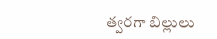త్వరగా బిల్లులు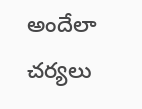అందేలా చర్యలు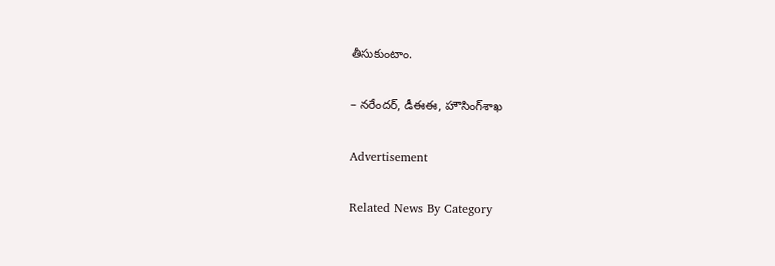తీసుకుంటాం.

– నరేందర్‌, డీఈఈ, హౌసింగ్‌శాఖ

Advertisement

Related News By Category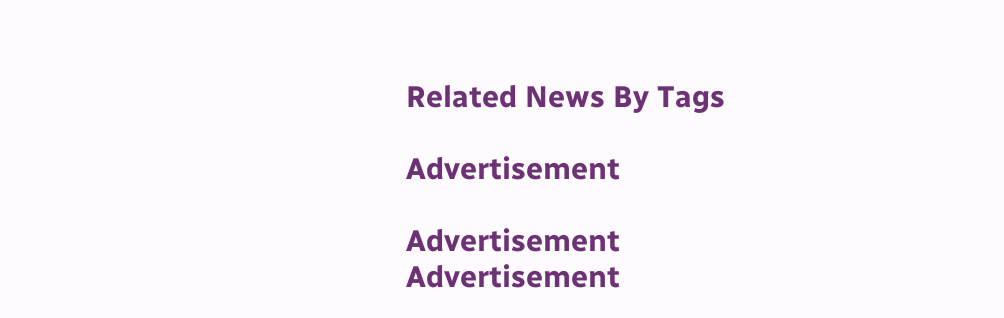Related News By Tags

Advertisement

Advertisement
Advertisement